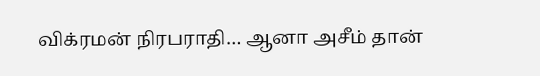விக்ரமன் நிரபராதி… ஆனா அசீம் தான்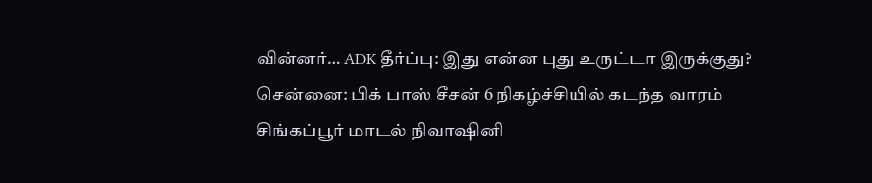வின்னர்… ADK தீர்ப்பு: இது என்ன புது உருட்டா இருக்குது?
சென்னை: பிக் பாஸ் சீசன் 6 நிகழ்ச்சியில் கடந்த வாரம் சிங்கப்பூர் மாடல் நிவாஷினி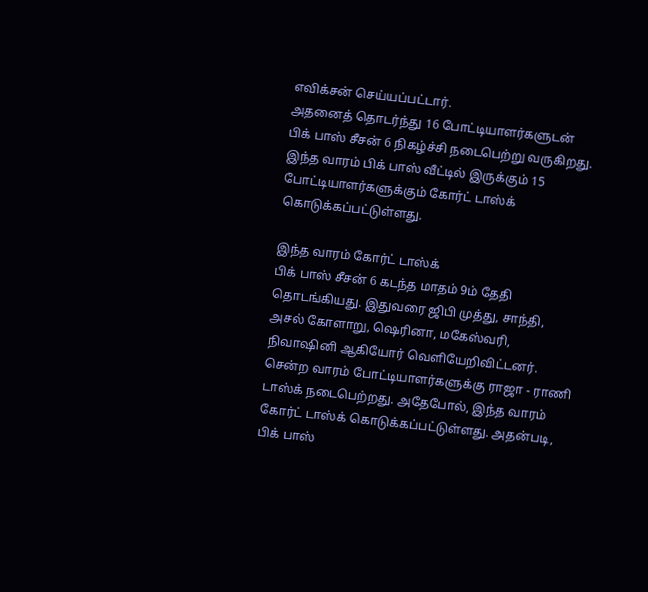எவிக்சன் செய்யப்பட்டார்.
அதனைத் தொடர்ந்து 16 போட்டியாளர்களுடன் பிக் பாஸ் சீசன் 6 நிகழ்ச்சி நடைபெற்று வருகிறது.
இந்த வாரம் பிக் பாஸ் வீட்டில் இருக்கும் 15 போட்டியாளர்களுக்கும் கோர்ட் டாஸ்க் கொடுக்கப்பட்டுள்ளது.

இந்த வாரம் கோர்ட் டாஸ்க்
பிக் பாஸ் சீசன் 6 கடந்த மாதம் 9ம் தேதி தொடங்கியது. இதுவரை ஜிபி முத்து, சாந்தி, அசல் கோளாறு, ஷெரினா, மகேஸ்வரி, நிவாஷினி ஆகியோர் வெளியேறிவிட்டனர். சென்ற வாரம் போட்டியாளர்களுக்கு ராஜா - ராணி டாஸ்க் நடைபெற்றது. அதேபோல், இந்த வாரம் கோர்ட் டாஸ்க் கொடுக்கப்பட்டுள்ளது. அதன்படி, பிக் பாஸ்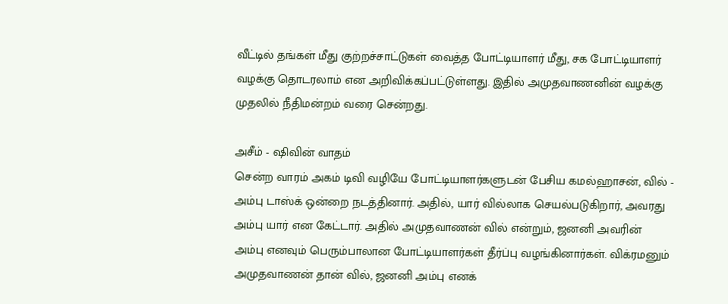வீட்டில் தங்கள் மீது குற்றச்சாட்டுகள் வைத்த போட்டியாளர் மீது, சக போட்டியாளர் வழக்கு தொடரலாம் என அறிவிக்கப்பட்டுள்ளது. இதில் அமுதவாணனின் வழக்கு முதலில் நீதிமன்றம் வரை சென்றது.

அசீம் - ஷிவின் வாதம்
சென்ற வாரம் அகம் டிவி வழியே போட்டியாளர்களுடன் பேசிய கமல்ஹாசன், வில் - அம்பு டாஸ்க் ஒன்றை நடத்தினார். அதில், யார் வில்லாக செயல்படுகிறார், அவரது அம்பு யார் என கேட்டார். அதில் அமுதவாணன் வில் என்றும், ஜனனி அவரின் அம்பு எனவும் பெரும்பாலான போட்டியாளர்கள் தீர்ப்பு வழங்கினார்கள். விக்ரமனும் அமுதவாணன் தான் வில், ஜனனி அம்பு எனக்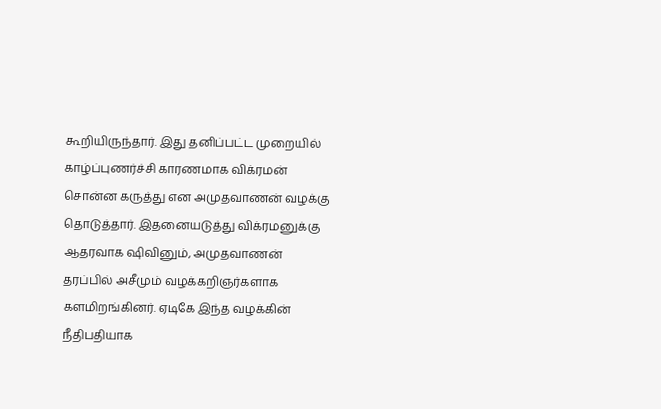கூறியிருந்தார். இது தனிப்பட்ட முறையில் காழ்ப்புணர்ச்சி காரணமாக விக்ரமன் சொன்ன கருத்து என அமுதவாணன் வழக்கு தொடுத்தார். இதனையடுத்து விக்ரமனுக்கு ஆதரவாக ஷிவினும், அமுதவாணன் தரப்பில் அசீமும் வழக்கறிஞர்களாக களமிறங்கினர். ஏடிகே இந்த வழக்கின் நீதிபதியாக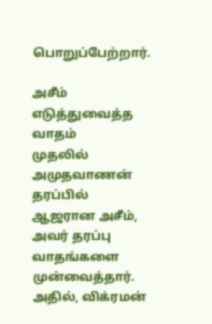பொறுப்பேற்றார்.

அசீம் எடுத்துவைத்த வாதம்
முதலில் அமுதவாணன் தரப்பில் ஆஜரான அசீம், அவர் தரப்பு வாதங்களை முன்வைத்தார். அதில், விக்ரமன்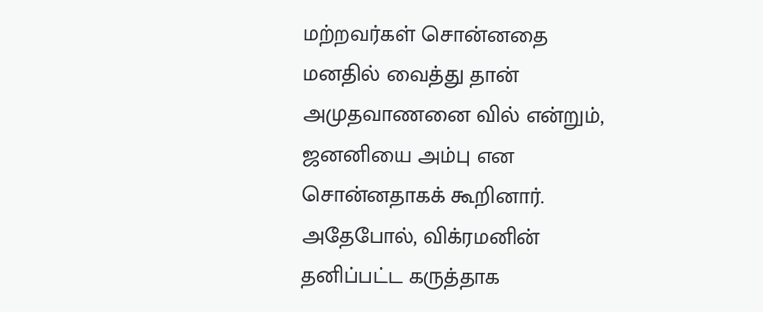மற்றவர்கள் சொன்னதை மனதில் வைத்து தான் அமுதவாணனை வில் என்றும், ஜனனியை அம்பு என சொன்னதாகக் கூறினார். அதேபோல், விக்ரமனின் தனிப்பட்ட கருத்தாக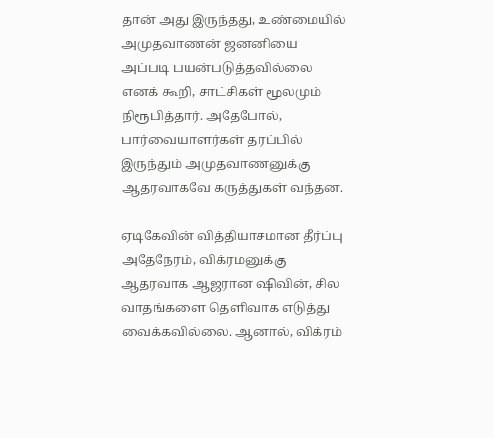தான் அது இருந்தது, உண்மையில் அமுதவாணன் ஜனனியை அப்படி பயன்படுத்தவில்லை எனக் கூறி, சாட்சிகள் மூலமும் நிரூபித்தார். அதேபோல், பார்வையாளர்கள் தரப்பில் இருந்தும் அமுதவாணனுக்கு ஆதரவாகவே கருத்துகள் வந்தன.

ஏடிகேவின் வித்தியாசமான தீர்ப்பு
அதேநேரம், விக்ரமனுக்கு ஆதரவாக ஆஜரான ஷிவின், சில வாதங்களை தெளிவாக எடுத்து வைக்கவில்லை. ஆனால், விக்ரம்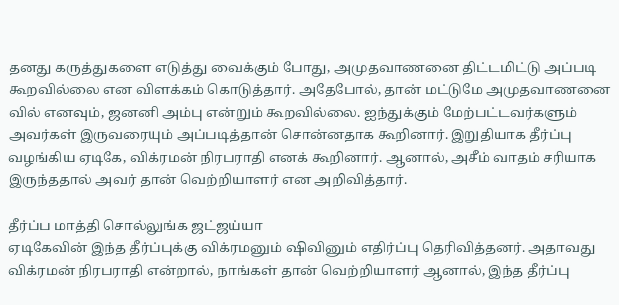தனது கருத்துகளை எடுத்து வைக்கும் போது, அமுதவாணனை திட்டமிட்டு அப்படி கூறவில்லை என விளக்கம் கொடுத்தார். அதேபோல், தான் மட்டுமே அமுதவாணனை வில் எனவும், ஜனனி அம்பு என்றும் கூறவில்லை. ஐந்துக்கும் மேற்பட்டவர்களும் அவர்கள் இருவரையும் அப்படித்தான் சொன்னதாக கூறினார். இறுதியாக தீர்ப்பு வழங்கிய ஏடிகே, விக்ரமன் நிரபராதி எனக் கூறினார். ஆனால், அசீம் வாதம் சரியாக இருந்ததால் அவர் தான் வெற்றியாளர் என அறிவித்தார்.

தீர்ப்ப மாத்தி சொல்லுங்க ஜட்ஜய்யா
ஏடிகேவின் இந்த தீர்ப்புக்கு விக்ரமனும் ஷிவினும் எதிர்ப்பு தெரிவித்தனர். அதாவது விக்ரமன் நிரபராதி என்றால், நாங்கள் தான் வெற்றியாளர் ஆனால், இந்த தீர்ப்பு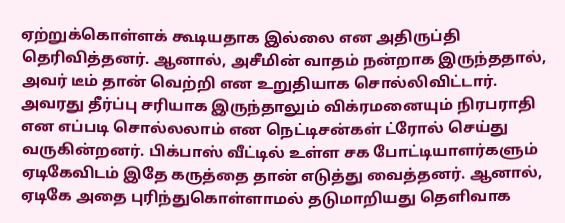ஏற்றுக்கொள்ளக் கூடியதாக இல்லை என அதிருப்தி தெரிவித்தனர். ஆனால், அசீமின் வாதம் நன்றாக இருந்ததால், அவர் டீம் தான் வெற்றி என உறுதியாக சொல்லிவிட்டார். அவரது தீர்ப்பு சரியாக இருந்தாலும் விக்ரமனையும் நிரபராதி என எப்படி சொல்லலாம் என நெட்டிசன்கள் ட்ரோல் செய்து வருகின்றனர். பிக்பாஸ் வீட்டில் உள்ள சக போட்டியாளர்களும் ஏடிகேவிடம் இதே கருத்தை தான் எடுத்து வைத்தனர். ஆனால், ஏடிகே அதை புரிந்துகொள்ளாமல் தடுமாறியது தெளிவாக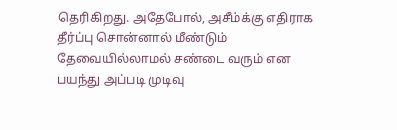தெரிகிறது. அதேபோல், அசீம்க்கு எதிராக தீர்ப்பு சொன்னால் மீண்டும் தேவையில்லாமல் சண்டை வரும் என பயந்து அப்படி முடிவு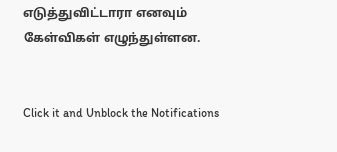எடுத்துவிட்டாரா எனவும் கேள்விகள் எழுந்துள்ளன.


Click it and Unblock the Notifications